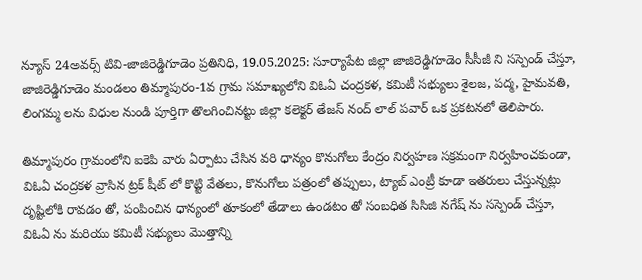న్యూస్ 24అవర్స్ టివి-జాజిరెడ్డిగూడెం ప్రతినిధి, 19.05.2025: సూర్యాపేట జిల్లా జాజిరెడ్డిగూడెం సీసీజీ ని సస్పెండ్ చేస్తూ, జాజిరెడ్డిగూడెం మండలం తిమ్మాపురం-1వ గ్రామ సమాఖ్యలోని విఓఏ చంద్రకళ, కమిటీ సభ్యులు శైలజ, పద్మ, హైమవతి, లింగమ్మ లను విధుల నుండి పూర్తిగా తొలగించినట్టు జిల్లా కలెక్టర్ తేజస్ నంద్ లాల్ పవార్ ఒక ప్రకటనలో తెలిపారు.

తిమ్మాపురం గ్రామంలోని ఐకెపి వారు ఏర్పాటు చేసిన వరి ధాన్యం కొనుగోలు కేంద్రం నిర్వహణ సక్రమంగా నిర్వహించకుండా, విఓఏ చంద్రకళ వ్రాసిన ట్రక్ షీట్ లో కొట్టి వేతలు, కొనుగోలు పత్రంలో తప్పులు, ట్యాబ్ ఎంట్రీ కూడా ఇతరులు చేస్తున్నట్లు దృష్టిలోకి రావడం తో, పంపించిన ధాన్యంలో తూకంలో తేడాలు ఉండటం తో సంబధిత సిసిజి నగేష్ ను సస్పెండ్ చేస్తూ, విఓఏ ను మరియు కమిటీ సభ్యులు మొత్తాన్ని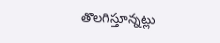తొలగిస్తూన్నట్లు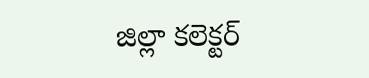జిల్లా కలెక్టర్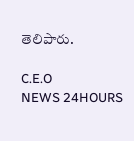తెలిపారు.

C.E.O
NEWS 24HOURS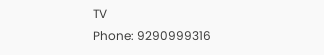TV
Phone: 9290999316